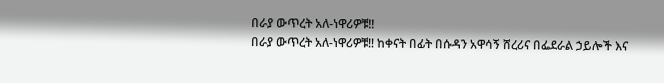በራያ ውጥረት አለ-ነዋሪዎቹ‼
በራያ ውጥረት አለ-ነዋሪዎቹ‼ ከቀናት በፊት በሱዳን አዋሳኝ ሸረሪና በፌደራል ኃይሎች እና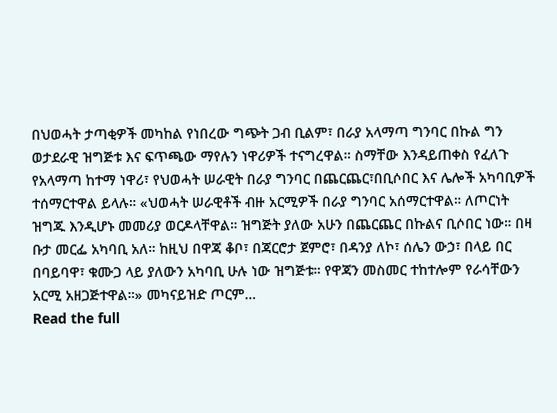በህወሓት ታጣቂዎች መካከል የነበረው ግጭት ጋብ ቢልም፣ በራያ አላማጣ ግንባር በኩል ግን ወታደራዊ ዝግጅቱ እና ፍጥጫው ማየሉን ነዋሪዎች ተናግረዋል። ስማቸው እንዳይጠቀስ የፈለጉ የአላማጣ ከተማ ነዋሪ፣ የህወሓት ሠራዊት በራያ ግንባር በጨርጨር፣በቢሶበር እና ሌሎች አካባቢዎች ተሰማርተዋል ይላሉ። «ህወሓት ሠራዊቶች ብዙ አርሚዎች በራያ ግንባር አሰማርተዋል። ለጦርነት ዝግጁ እንዲሆኑ መመሪያ ወርዶላቸዋል። ዝግጅት ያለው አሁን በጨርጨር በኩልና ቢሶበር ነው። በዛ ቡታ መርፌ አካባቢ አለ። ከዚህ በዋጃ ቆቦ፣ በጃርሮታ ጀምሮ፣ በዳንያ ለኮ፣ ሰሌን ውኃ፣ በላይ በር በባይባዋ፣ ቁሙጋ ላይ ያለውን አካባቢ ሁሉ ነው ዝግጅቱ። የዋጃን መስመር ተከተሎም የራሳቸውን አርሚ አዘጋጅተዋል።» መካናይዝድ ጦርም…
Read the full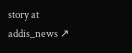story at addis_news ↗